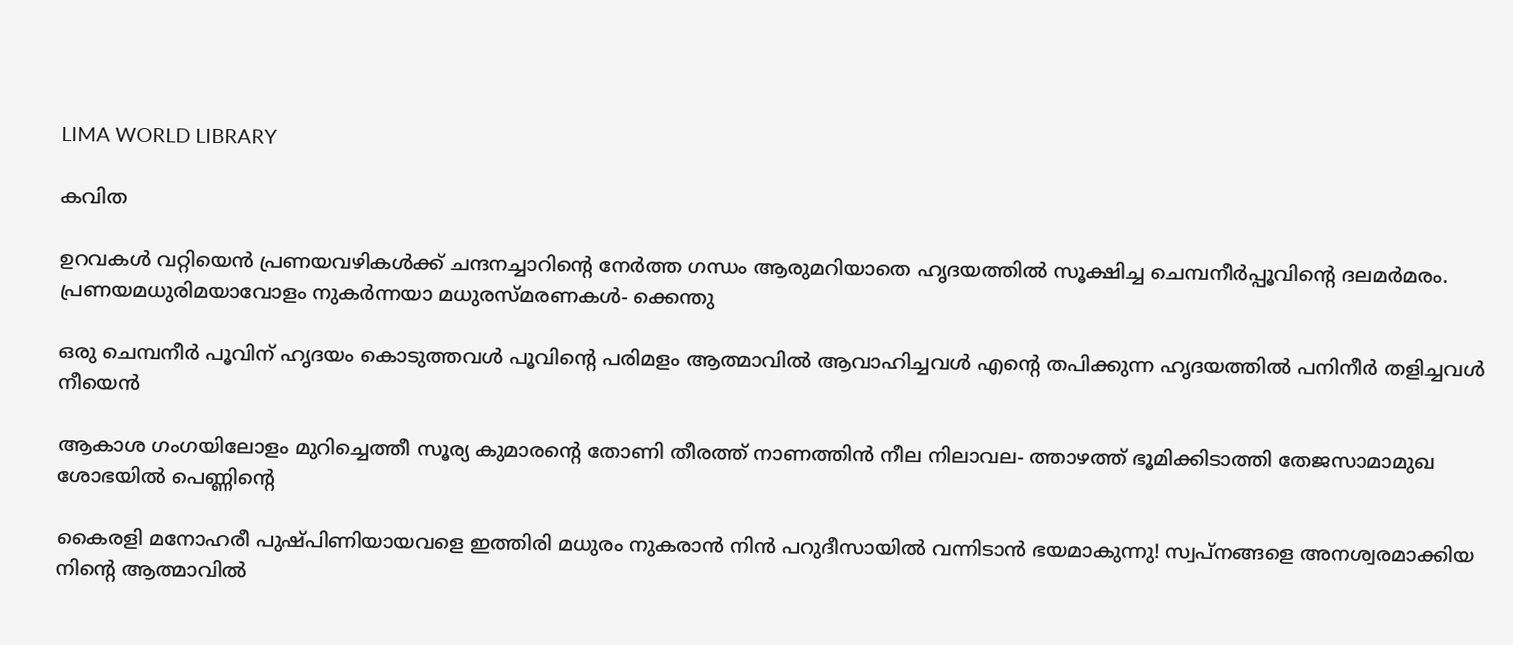LIMA WORLD LIBRARY

കവിത

ഉറവകള്‍ വറ്റിയെന്‍ പ്രണയവഴികള്‍ക്ക് ചന്ദനച്ചാറിന്റെ നേര്‍ത്ത ഗന്ധം ആരുമറിയാതെ ഹൃദയത്തില്‍ സൂക്ഷിച്ച ചെമ്പനീര്‍പ്പൂവിന്റെ ദലമര്‍മരം. പ്രണയമധുരിമയാവോളം നുകര്‍ന്നയാ മധുരസ്മരണകള്‍- ക്കെന്തു

ഒരു ചെമ്പനീര്‍ പൂവിന് ഹൃദയം കൊടുത്തവള്‍ പൂവിന്റെ പരിമളം ആത്മാവില്‍ ആവാഹിച്ചവള്‍ എന്റെ തപിക്കുന്ന ഹൃദയത്തില്‍ പനിനീര്‍ തളിച്ചവള്‍ നീയെന്‍

ആകാശ ഗംഗയിലോളം മുറിച്ചെത്തീ സൂര്യ കുമാരന്റെ തോണി തീരത്ത് നാണത്തിന്‍ നീല നിലാവല- ത്താഴത്ത് ഭൂമിക്കിടാത്തി തേജസാമാമുഖ ശോഭയില്‍ പെണ്ണിന്റെ

കൈരളി മനോഹരീ പുഷ്പിണിയായവളെ ഇത്തിരി മധുരം നുകരാന്‍ നിന്‍ പറുദീസായില്‍ വന്നിടാന്‍ ഭയമാകുന്നു! സ്വപ്നങ്ങളെ അനശ്വരമാക്കിയ നിന്റെ ആത്മാവില്‍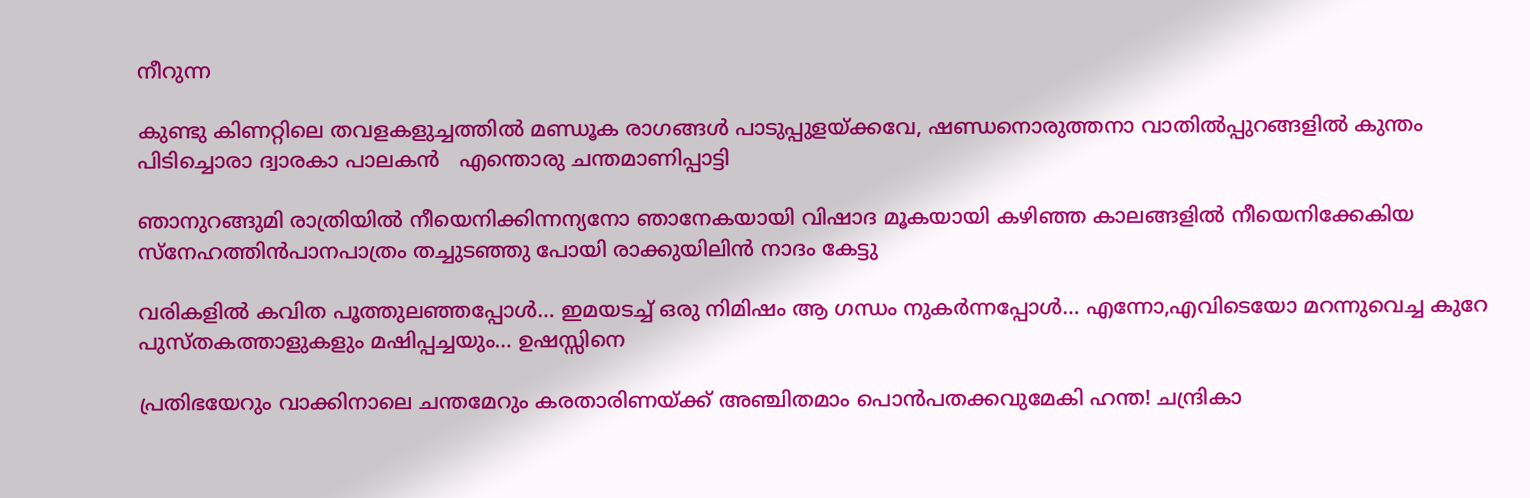നീറുന്ന

കുണ്ടു കിണറ്റിലെ തവളകളുച്ചത്തില്‍ മണ്ഡൂക രാഗങ്ങള്‍ പാടുപ്പുളയ്ക്കവേ, ഷണ്ഡനൊരുത്തനാ വാതില്‍പ്പുറങ്ങളില്‍ കുന്തം പിടിച്ചൊരാ ദ്വാരകാ പാലകന്‍   എന്തൊരു ചന്തമാണിപ്പാട്ടി

ഞാനുറങ്ങുമി രാത്രിയില്‍ നീയെനിക്കിന്നന്യനോ ഞാനേകയായി വിഷാദ മൂകയായി കഴിഞ്ഞ കാലങ്ങളില്‍ നീയെനിക്കേകിയ സ്‌നേഹത്തിന്‍പാനപാത്രം തച്ചുടഞ്ഞു പോയി രാക്കുയിലിന്‍ നാദം കേട്ടു

വരികളില്‍ കവിത പൂത്തുലഞ്ഞപ്പോള്‍… ഇമയടച്ച് ഒരു നിമിഷം ആ ഗന്ധം നുകര്‍ന്നപ്പോള്‍… എന്നോ,എവിടെയോ മറന്നുവെച്ച കുറേ പുസ്തകത്താളുകളും മഷിപ്പച്ചയും… ഉഷസ്സിനെ

പ്രതിഭയേറും വാക്കിനാലെ ചന്തമേറും കരതാരിണയ്ക്ക് അഞ്ചിതമാം പൊന്‍പതക്കവുമേകി ഹന്ത! ചന്ദ്രികാ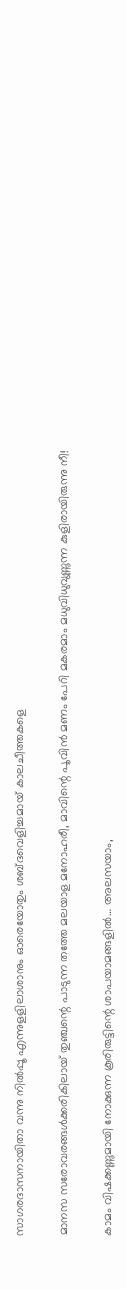സാഗരദാസനായിതാ വന്നു നില്‍പ്പൂ എന്നുളളിലാശാനും ഓരെയോതും ശബ്ദവെളിച്ചമായ് കാലചീത്തകളെ

മാനസ സരോവരങ്ങള്‍ക്കരികിലായ് തുഞ്ചന്റെ പാടുന്ന തത്തേ മലയാള മനോഹരീ, മാവിന്റെ പൂവിന്‍ മണം പേറി മകരമാം മധുവിധുവുണ്ണുന്ന കുളിരായിരുന്നു നീ!

കാമം വിഷക്കണ്ണുമായി നോക്കുന്ന കൂരിരുട്ടിന്റെ ശാപയാമങ്ങളില്‍… അലസയാം,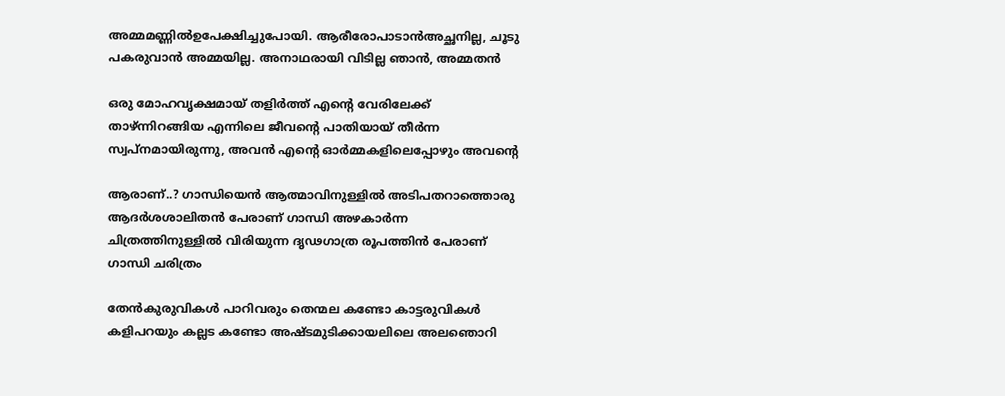അമ്മമണ്ണില്‍ഉപേക്ഷിച്ചുപോയി. ആരീരോപാടാന്‍അച്ഛനില്ല, ചൂടു പകരുവാന്‍ അമ്മയില്ല. അനാഥരായി വിടില്ല ഞാന്‍, അമ്മതന്‍

ഒരു മോഹവൃക്ഷമായ് തളിര്‍ത്ത് എന്റെ വേരിലേക്ക് താഴ്ന്നിറങ്ങിയ എന്നിലെ ജീവന്റെ പാതിയായ് തീര്‍ന്ന സ്വപ്നമായിരുന്നു, അവന്‍ എന്റെ ഓര്‍മ്മകളിലെപ്പോഴും അവന്റെ

ആരാണ്..? ഗാന്ധിയെന്‍ ആത്മാവിനുള്ളില്‍ അടിപതറാത്തൊരു ആദര്‍ശശാലിതന്‍ പേരാണ് ഗാന്ധി അഴകാര്‍ന്ന ചിത്രത്തിനുള്ളില്‍ വിരിയുന്ന ദൃഢഗാത്ര രൂപത്തിന്‍ പേരാണ് ഗാന്ധി ചരിത്രം

തേന്‍കുരുവികള്‍ പാറിവരും തെന്മല കണ്ടോ കാട്ടരുവികള്‍ കളിപറയും കല്ലട കണ്ടോ അഷ്ടമുടിക്കായലിലെ അലഞൊറി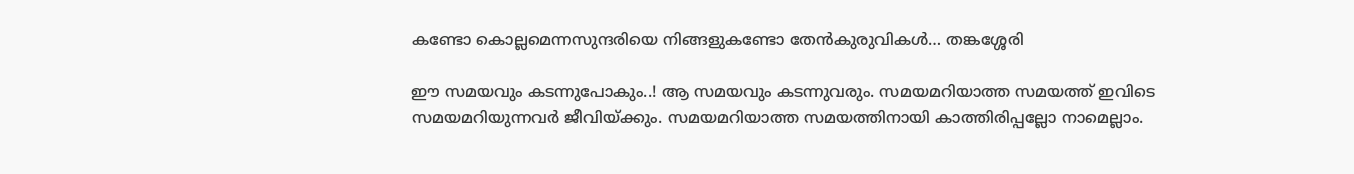കണ്ടോ കൊല്ലമെന്നസുന്ദരിയെ നിങ്ങളുകണ്ടോ തേന്‍കുരുവികള്‍… തങ്കശ്ശേരി

ഈ സമയവും കടന്നുപോകും..! ആ സമയവും കടന്നുവരും. സമയമറിയാത്ത സമയത്ത് ഇവിടെ സമയമറിയുന്നവര്‍ ജീവിയ്ക്കും. സമയമറിയാത്ത സമയത്തിനായി കാത്തിരിപ്പല്ലോ നാമെല്ലാം.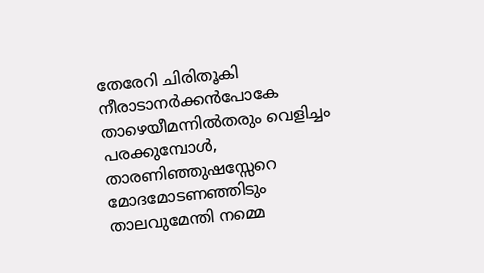തേരേറി ചിരിതൂകി നീരാടാനര്‍ക്കന്‍പോകേ താഴെയീമന്നില്‍തരും വെളിച്ചം പരക്കുമ്പോള്‍, താരണിഞ്ഞുഷസ്സേറെ മോദമോടണഞ്ഞിടും താലവുമേന്തി നമ്മെ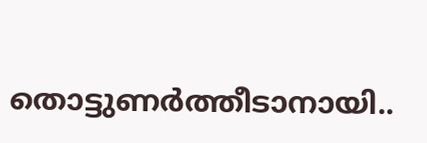തൊട്ടുണര്‍ത്തീടാനായി..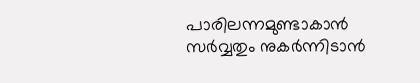പാരിലന്നമുണ്ടാകാന്‍ സര്‍വ്വതും നുകര്‍ന്നിടാന്‍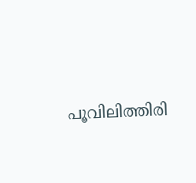പൂവിലിത്തിരി